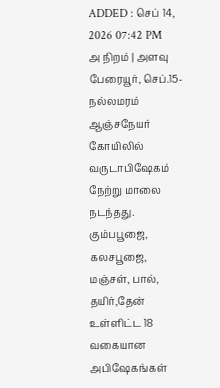ADDED : செப் 14, 2026 07:42 PM
அ நிறம் | அளவு
பேரையூர், செப்.15-
நல்லமரம் ஆஞ்சநேயர் கோயிலில் வருடாபிஷேகம் நேற்று மாலை நடந்தது.
கும்பபூஜை, கலசபூஜை, மஞ்சள், பால், தயிர்,தேன் உள்ளிட்ட 18 வகையான அபிஷேகங்கள்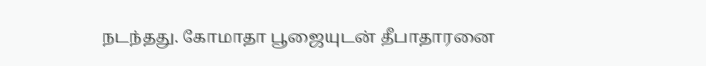நடந்தது. கோமாதா பூஜையுடன் தீபாதாரனை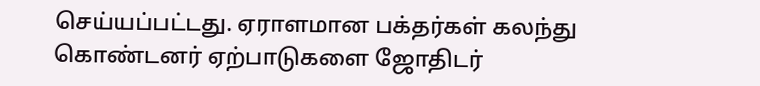செய்யப்பட்டது. ஏராளமான பக்தர்கள் கலந்து கொண்டனர் ஏற்பாடுகளை ஜோதிடர்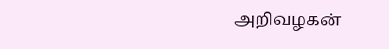அறிவழகன்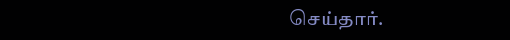செய்தார்.